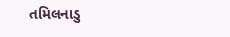તમિલનાડુ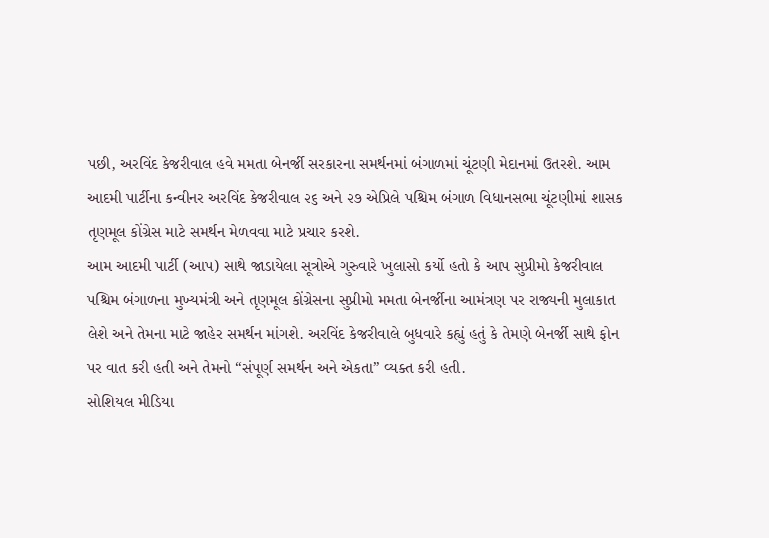પછી, અરવિંદ કેજરીવાલ હવે મમતા બેનર્જી સરકારના સમર્થનમાં બંગાળમાં ચૂંટણી મેદાનમાં ઉતરશે. આમ આદમી પાર્ટીના કન્વીનર અરવિંદ કેજરીવાલ ૨૬ અને ૨૭ એપ્રિલે પશ્ચિમ બંગાળ વિધાનસભા ચૂંટણીમાં શાસક તૃણમૂલ કોંગ્રેસ માટે સમર્થન મેળવવા માટે પ્રચાર કરશે.
આમ આદમી પાર્ટી (આપ) સાથે જાડાયેલા સૂત્રોએ ગુરુવારે ખુલાસો કર્યો હતો કે આપ સુપ્રીમો કેજરીવાલ પશ્ચિમ બંગાળના મુખ્યમંત્રી અને તૃણમૂલ કોંગ્રેસના સુપ્રીમો મમતા બેનર્જીના આમંત્રણ પર રાજ્યની મુલાકાત લેશે અને તેમના માટે જાહેર સમર્થન માંગશે. અરવિંદ કેજરીવાલે બુધવારે કહ્યું હતું કે તેમણે બેનર્જી સાથે ફોન પર વાત કરી હતી અને તેમનો “સંપૂર્ણ સમર્થન અને એકતા” વ્યક્ત કરી હતી.
સોશિયલ મીડિયા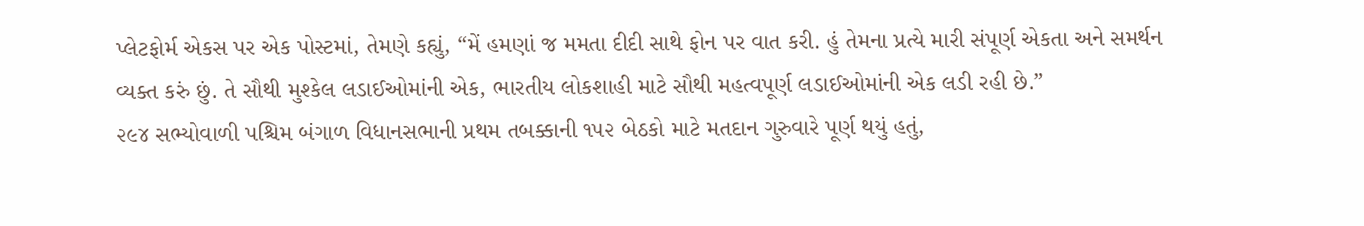પ્લેટફોર્મ એકસ પર એક પોસ્ટમાં, તેમણે કહ્યું, “મેં હમણાં જ મમતા દીદી સાથે ફોન પર વાત કરી. હું તેમના પ્રત્યે મારી સંપૂર્ણ એકતા અને સમર્થન વ્યક્ત કરું છું. તે સૌથી મુશ્કેલ લડાઈઓમાંની એક, ભારતીય લોકશાહી માટે સૌથી મહત્વપૂર્ણ લડાઈઓમાંની એક લડી રહી છે.”
૨૯૪ સભ્યોવાળી પશ્ચિમ બંગાળ વિધાનસભાની પ્રથમ તબક્કાની ૧૫૨ બેઠકો માટે મતદાન ગુરુવારે પૂર્ણ થયું હતું,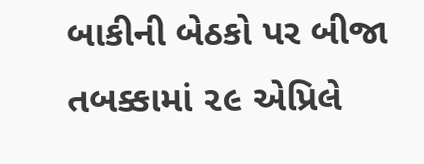બાકીની બેઠકો પર બીજા તબક્કામાં ૨૯ એપ્રિલે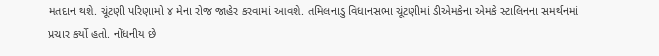મતદાન થશે. ચૂંટણી પરિણામો ૪ મેના રોજ જાહેર કરવામાં આવશે. તમિલનાડુ વિધાનસભા ચૂંટણીમાં ડીએમકેના એમકે સ્ટાલિનના સમર્થનમાં પ્રચાર કર્યો હતો. નોંધનીય છે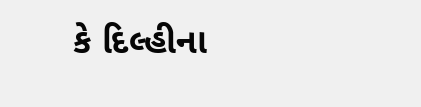કે દિલ્હીના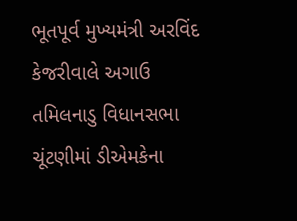ભૂતપૂર્વ મુખ્યમંત્રી અરવિંદ કેજરીવાલે અગાઉ તમિલનાડુ વિધાનસભા ચૂંટણીમાં ડીએમકેના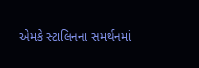એમકે સ્ટાલિનના સમર્થનમાં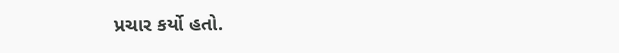પ્રચાર કર્યો હતો.